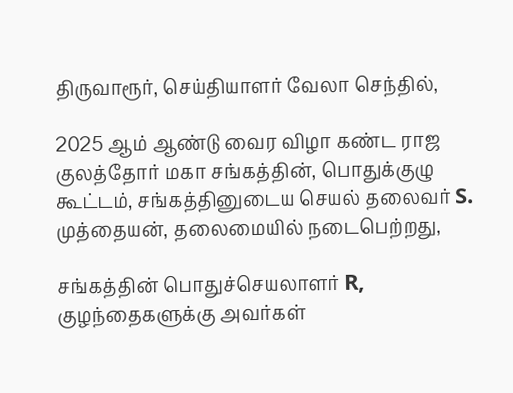திருவாரூர், செய்தியாளர் வேலா செந்தில்,

2025 ஆம் ஆண்டு வைர விழா கண்ட ராஜ குலத்தோர் மகா சங்கத்தின், பொதுக்குழு கூட்டம், சங்கத்தினுடைய செயல் தலைவர் S. முத்தையன், தலைமையில் நடைபெற்றது,

சங்கத்தின் பொதுச்செயலாளர் R, குழந்தைகளுக்கு அவர்கள்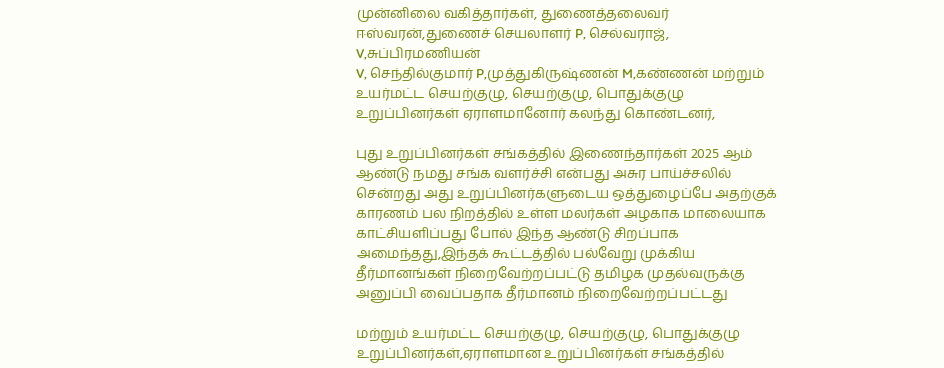முன்னிலை வகித்தார்கள், துணைத்தலைவர் ஈஸ்வரன்,துணைச் செயலாளர் P, செல்வராஜ், V,சுப்பிரமணியன்
V, செந்தில்குமார் P,முத்துகிருஷ்ணன் M,கண்ணன் மற்றும் உயர்மட்ட செயற்குழு, செயற்குழு, பொதுக்குழு உறுப்பினர்கள் ஏராளமானோர் கலந்து கொண்டனர்,

புது உறுப்பினர்கள் சங்கத்தில் இணைந்தார்கள் 2025 ஆம் ஆண்டு நமது சங்க வளர்ச்சி என்பது அசுர பாய்ச்சலில் சென்றது அது உறுப்பினர்களுடைய ஒத்துழைப்பே அதற்குக் காரணம் பல நிறத்தில் உள்ள மலர்கள் அழகாக மாலையாக காட்சியளிப்பது போல் இந்த ஆண்டு சிறப்பாக அமைந்தது,இந்தக் கூட்டத்தில் பல்வேறு முக்கிய தீர்மானங்கள் நிறைவேற்றப்பட்டு தமிழக முதல்வருக்கு அனுப்பி வைப்பதாக தீர்மானம் நிறைவேற்றப்பட்டது

மற்றும் உயர்மட்ட செயற்குழு, செயற்குழு, பொதுக்குழு உறுப்பினர்கள்,ஏராளமான உறுப்பினர்கள் சங்கத்தில்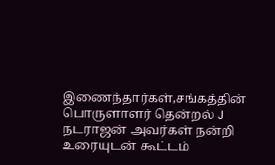இணைந்தார்கள்,சங்கத்தின் பொருளாளர் தென்றல் J நடராஜன் அவர்கள் நன்றி உரையுடன் கூட்டம்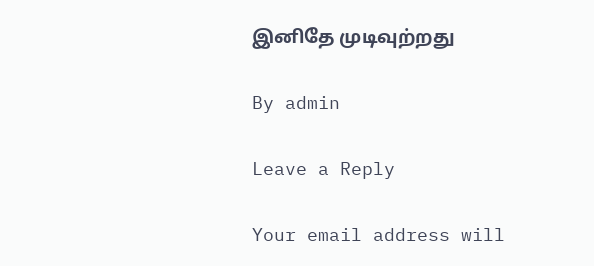இனிதே முடிவுற்றது

By admin

Leave a Reply

Your email address will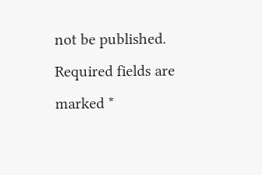not be published. Required fields are marked *